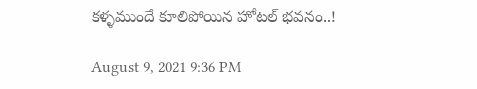కళ్ళముందే కూలిపోయిన హోటల్ భవనం..!

August 9, 2021 9:36 PM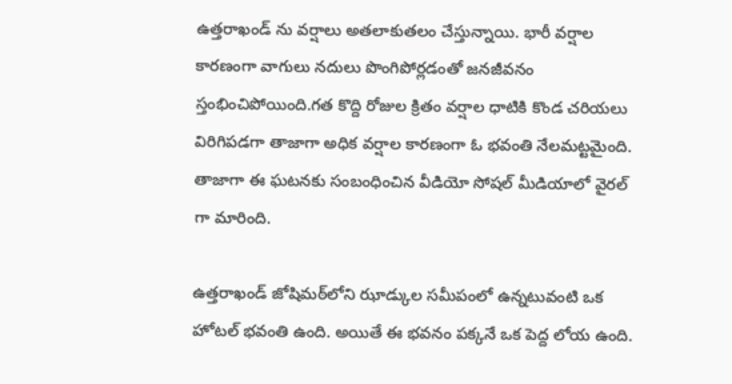ఉత్తరాఖండ్ ను వర్షాలు అతలాకుతలం చేస్తున్నాయి. భారీ వర్షాల కారణంగా వాగులు నదులు పొంగిపోర్లడంతో జనజీవనం స్తంభించిపోయింది.గత కొద్ది రోజుల క్రితం వర్షాల ధాటికి కొండ చరియలు విరిగిపడగా తాజాగా అధిక వర్షాల కారణంగా ఓ భవంతి నేలమట్టమైంది. తాజాగా ఈ ఘటనకు సంబంధించిన వీడియో సోషల్ మీడియాలో వైరల్ గా మారింది.

ఉత్తరాఖండ్ జోషిమఠ్‌లోని ఝాడ్కుల సమీపంలో ఉన్నటువంటి ఒక హోటల్ భవంతి ఉంది. అయితే ఈ భవనం పక్కనే ఒక పెద్ద లోయ ఉంది.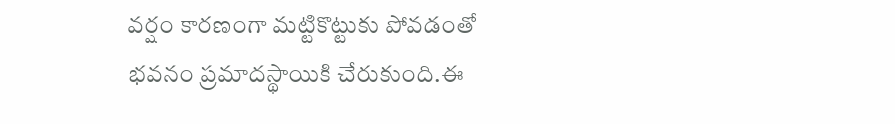వర్షం కారణంగా మట్టికొట్టుకు పోవడంతో భవనం ప్రమాదస్థాయికి చేరుకుంది.ఈ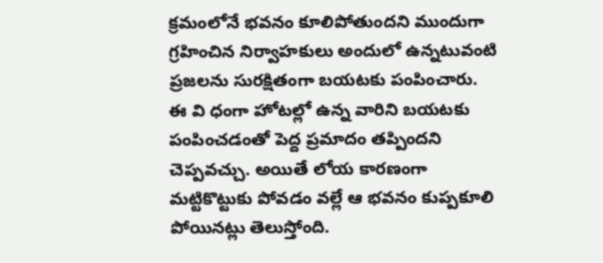క్రమంలోనే భవనం కూలిపోతుందని ముందుగా గ్రహించిన నిర్వాహకులు అందులో ఉన్నటువంటి ప్రజలను సురక్షితంగా బయటకు పంపించారు.                                                                                                                                                                                           ఈ వి ధంగా హోటల్లో ఉన్న వారిని బయటకు పంపించడంతో పెద్ద ప్రమాదం తప్పిందని చెప్పవచ్చు. అయితే లోయ కారణంగా మట్టికొట్టుకు పోవడం వల్లే ఆ భవనం కుప్పకూలి పోయినట్లు తెలుస్తోంది.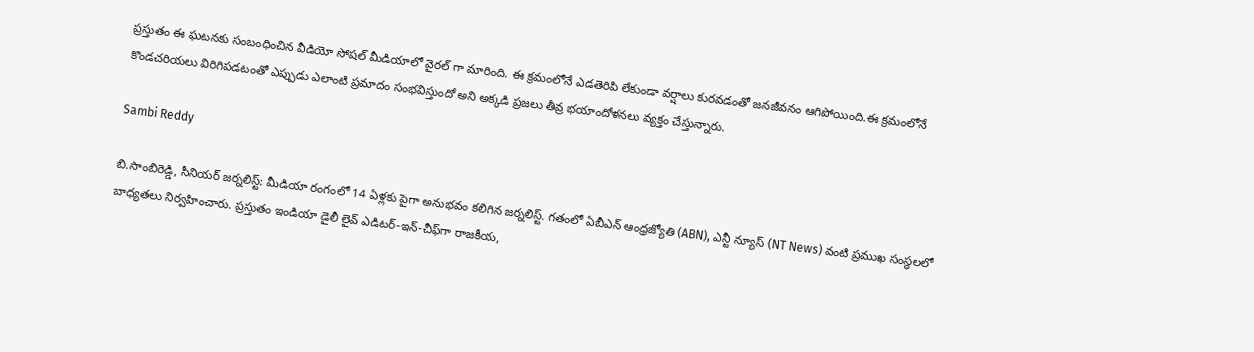ప్రస్తుతం ఈ ఘటనకు సంబంధించిన వీడియో సోషల్ మీడియాలో వైరల్ గా మారింది. ఈ క్రమంలోనే ఎడతెరిపి లేకుండా వర్షాలు కురవడంతో జనజీవనం ఆగిపోయింది.ఈ క్రమంలోనే కొండచరియలు విరిగిపడటంతో ఎప్పుడు ఎలాంటి ప్రమాదం సంభవిస్తుందో అని అక్కడి ప్రజలు తీవ్ర భయాందోళనలు వ్యక్తం చేస్తున్నారు.

Sambi Reddy

బి.సాంబిరెడ్డి, సీనియర్ జర్నలిస్ట్: మీడియా రంగంలో 14 ఏళ్లకు పైగా అనుభవం కలిగిన జర్నలిస్ట్. గతంలో ఏబీఎన్ ఆంధ్ర‌జ్యోతి (ABN), ఎన్టీ న్యూస్ (NT News) వంటి ప్రముఖ సంస్థలలో బాధ్యతలు నిర్వహించారు. ప్రస్తుతం ఇండియా డైలీ లైవ్ ఎడిటర్-ఇన్-చీఫ్‌గా రాజకీయ,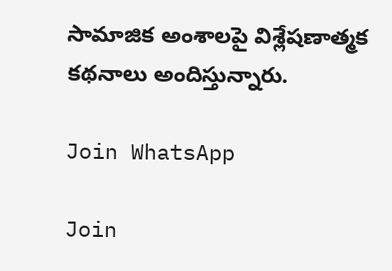సామాజిక అంశాలపై విశ్లేషణాత్మక కథనాలు అందిస్తున్నారు.

Join WhatsApp

Join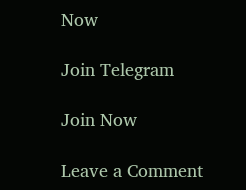Now

Join Telegram

Join Now

Leave a Comment